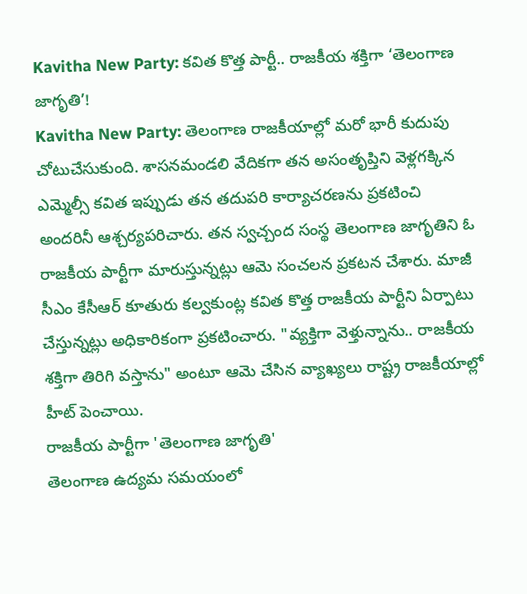Kavitha New Party: కవిత కొత్త పార్టీ.. రాజకీయ శక్తిగా ‘తెలంగాణ జాగృతి’!
Kavitha New Party: తెలంగాణ రాజకీయాల్లో మరో భారీ కుదుపు చోటుచేసుకుంది. శాసనమండలి వేదికగా తన అసంతృప్తిని వెళ్లగక్కిన ఎమ్మెల్సీ కవిత ఇప్పుడు తన తదుపరి కార్యాచరణను ప్రకటించి అందరినీ ఆశ్చర్యపరిచారు. తన స్వచ్చంద సంస్థ తెలంగాణ జాగృతిని ఓ రాజకీయ పార్టీగా మారుస్తున్నట్లు ఆమె సంచలన ప్రకటన చేశారు. మాజీ సీఎం కేసీఆర్ కూతురు కల్వకుంట్ల కవిత కొత్త రాజకీయ పార్టీని ఏర్పాటు చేస్తున్నట్లు అధికారికంగా ప్రకటించారు. "వ్యక్తిగా వెళ్తున్నాను.. రాజకీయ శక్తిగా తిరిగి వస్తాను" అంటూ ఆమె చేసిన వ్యాఖ్యలు రాష్ట్ర రాజకీయాల్లో హీట్ పెంచాయి.
రాజకీయ పార్టీగా 'తెలంగాణ జాగృతి'
తెలంగాణ ఉద్యమ సమయంలో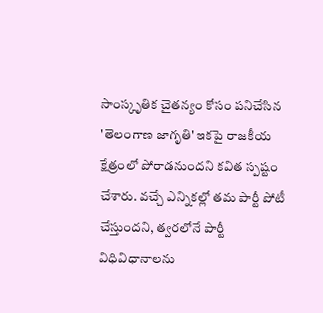సాంస్కృతిక చైతన్యం కోసం పనిచేసిన 'తెలంగాణ జాగృతి' ఇకపై రాజకీయ క్షేత్రంలో పోరాడనుందని కవిత స్పష్టం చేశారు. వచ్చే ఎన్నికల్లో తమ పార్టీ పోటీ చేస్తుందని, త్వరలోనే పార్టీ విధివిధానాలను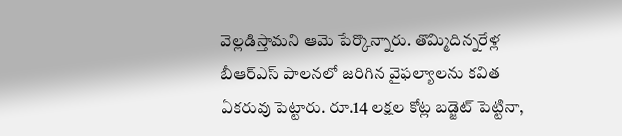వెల్లడిస్తామని ఆమె పేర్కొన్నారు. తొమ్మిదిన్నరేళ్ల బీఆర్ఎస్ పాలనలో జరిగిన వైఫల్యాలను కవిత ఏకరువు పెట్టారు. రూ.14 లక్షల కోట్ల బడ్జెట్ పెట్టినా,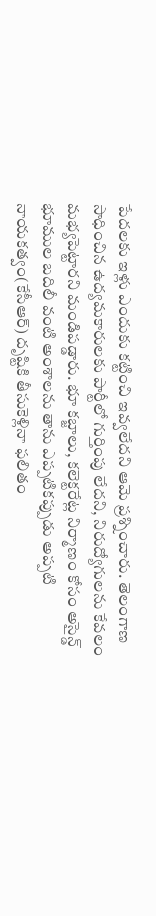పేదలకు ఇళ్లు ఎందుకు కట్టించి ఇవ్వలేదని ఆమె ప్రశ్నించారు. తెలంగాణ సాధించిన ఉద్యమకారులకు పార్టీలో గుర్తింపు లేదని, నిరుద్యోగులను కేవలం మభ్యపెట్టారని మండిపడ్డారు. భూ కబ్జాలు, కలెక్టరేట్ల నిర్మాణం కోసం అసైన్డ్ భూముల బదిలీ వంటి అంశాలను తాను ఎప్పటికప్పుడు అప్పటి నాయకత్వం(కేసీఆర్) దృష్టికి తీసుకెళ్లినా ఫలితం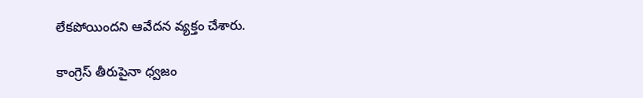లేకపోయిందని ఆవేదన వ్యక్తం చేశారు.

కాంగ్రెస్ తీరుపైనా ధ్వజం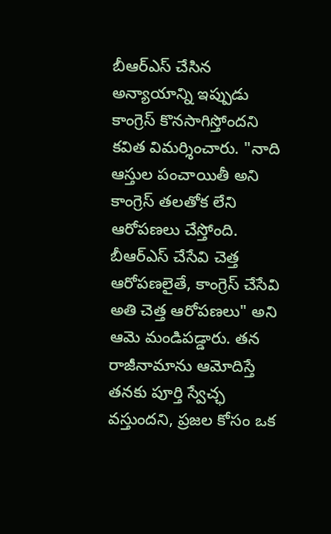బీఆర్ఎస్ చేసిన అన్యాయాన్ని ఇప్పుడు కాంగ్రెస్ కొనసాగిస్తోందని కవిత విమర్శించారు. "నాది ఆస్తుల పంచాయితీ అని కాంగ్రెస్ తలతోక లేని ఆరోపణలు చేస్తోంది. బీఆర్ఎస్ చేసేవి చెత్త ఆరోపణలైతే, కాంగ్రెస్ చేసేవి అతి చెత్త ఆరోపణలు" అని ఆమె మండిపడ్డారు. తన రాజీనామాను ఆమోదిస్తే తనకు పూర్తి స్వేచ్ఛ వస్తుందని, ప్రజల కోసం ఒక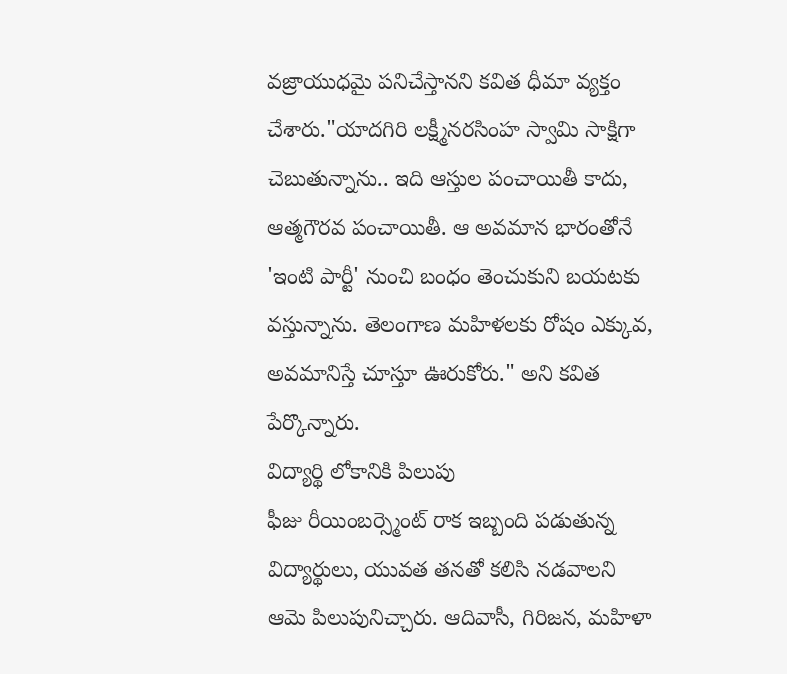వజ్రాయుధమై పనిచేస్తానని కవిత ధీమా వ్యక్తం చేశారు."యాదగిరి లక్ష్మీనరసింహ స్వామి సాక్షిగా చెబుతున్నాను.. ఇది ఆస్తుల పంచాయితీ కాదు, ఆత్మగౌరవ పంచాయితీ. ఆ అవమాన భారంతోనే 'ఇంటి పార్టీ' నుంచి బంధం తెంచుకుని బయటకు వస్తున్నాను. తెలంగాణ మహిళలకు రోషం ఎక్కువ, అవమానిస్తే చూస్తూ ఊరుకోరు." అని కవిత పేర్కొన్నారు.
విద్యార్థి లోకానికి పిలుపు
ఫీజు రీయింబర్స్మెంట్ రాక ఇబ్బంది పడుతున్న విద్యార్థులు, యువత తనతో కలిసి నడవాలని ఆమె పిలుపునిచ్చారు. ఆదివాసీ, గిరిజన, మహిళా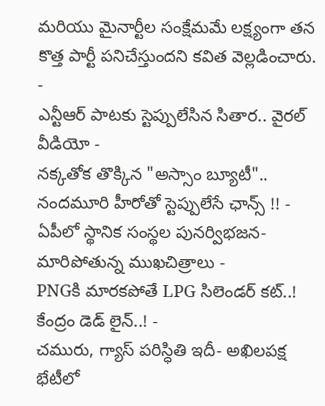మరియు మైనార్టీల సంక్షేమమే లక్ష్యంగా తన కొత్త పార్టీ పనిచేస్తుందని కవిత వెల్లడించారు.
-
ఎన్టీఆర్ పాటకు స్టెప్పులేసిన సితార.. వైరల్ వీడియో -
నక్కతోక తొక్కిన "అస్సాం బ్యూటీ".. నందమూరి హీరోతో స్టెప్పులేసే ఛాన్స్ !! -
ఏపీలో స్థానిక సంస్థల పునర్విభజన- మారిపోతున్న ముఖచిత్రాలు -
PNGకి మారకపోతే LPG సిలెండర్ కట్..! కేంద్రం డెడ్ లైన్..! -
చమురు, గ్యాస్ పరిస్ధితి ఇదీ- అఖిలపక్ష భేటీలో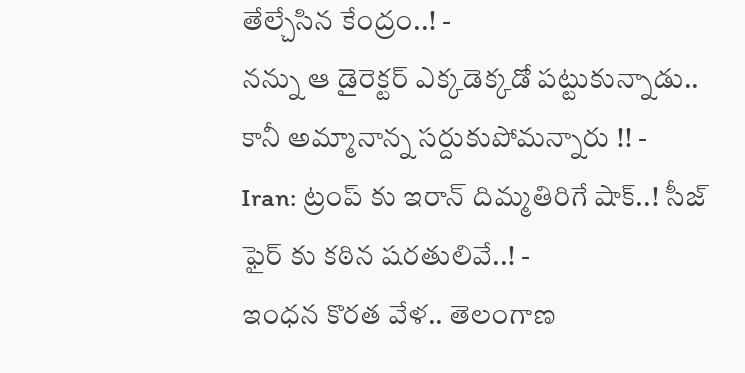తేల్చేసిన కేంద్రం..! -
నన్ను ఆ డైరెక్టర్ ఎక్కడెక్కడో పట్టుకున్నాడు.. కానీ అమ్మానాన్న సర్దుకుపోమన్నారు !! -
Iran: ట్రంప్ కు ఇరాన్ దిమ్మతిరిగే షాక్..! సీజ్ ఫైర్ కు కఠిన షరతులివే..! -
ఇంధన కొరత వేళ.. తెలంగాణ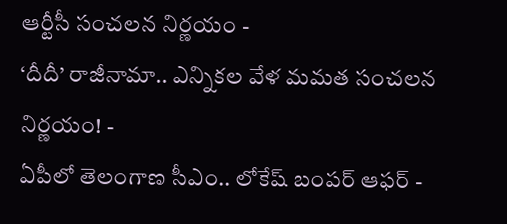ఆర్టీసీ సంచలన నిర్ణయం -
‘దీదీ’ రాజీనామా.. ఎన్నికల వేళ మమత సంచలన నిర్ణయం! -
ఏపీలో తెలంగాణ సీఎం.. లోకేష్ బంపర్ ఆఫర్ -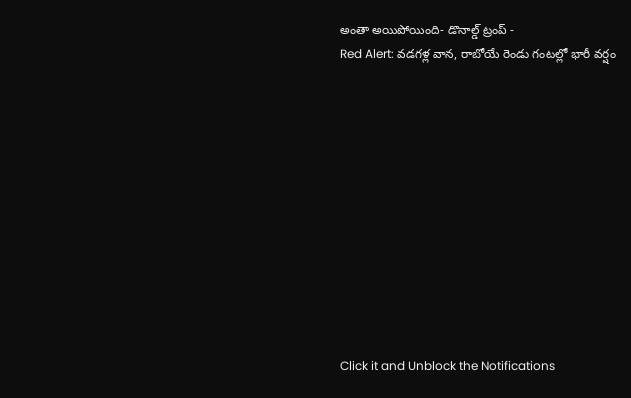అంతా అయిపోయింది- డొనాల్డ్ ట్రంప్ -
Red Alert: వడగళ్ల వాన, రాబోయే రెండు గంటల్లో భారీ వర్షం












Click it and Unblock the Notifications